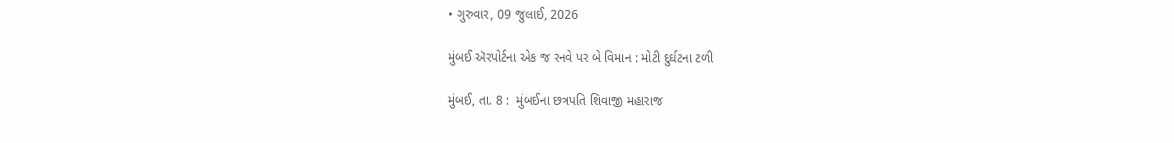• ગુરુવાર, 09 જુલાઈ, 2026

મુંબઈ ઍરપોર્ટના એક જ રનવે પર બે વિમાન : મોટી દુર્ઘટના ટળી

મુંબઈ, તા. 8 :  મુંબઈના છત્રપતિ શિવાજી મહારાજ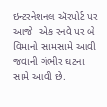ઇન્ટરનેશનલ ઍરપોર્ટ પર આજે  એક રનવે પર બે વિમાનો સામસામે આવી જવાની ગંભીર ઘટના સામે આવી છે.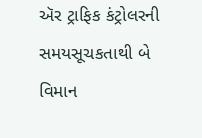ઍર ટ્રાફિક કંટ્રોલરની સમયસૂચકતાથી બે વિમાન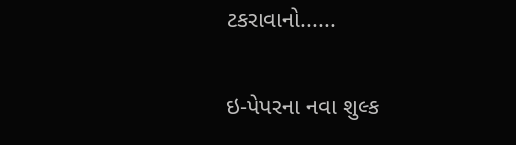ટકરાવાનો......

ઇ-પેપરના નવા શુલ્ક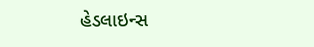હેડલાઇન્સ